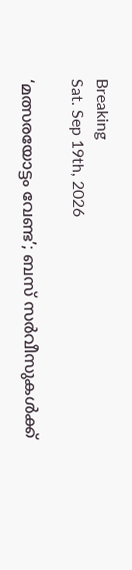Breaking
Sat. Sep 19th, 2026

‘മത്സരയോട്ടം വേണ്ട’; ബസ് സര്‍വീസുകള്‍ക്ക്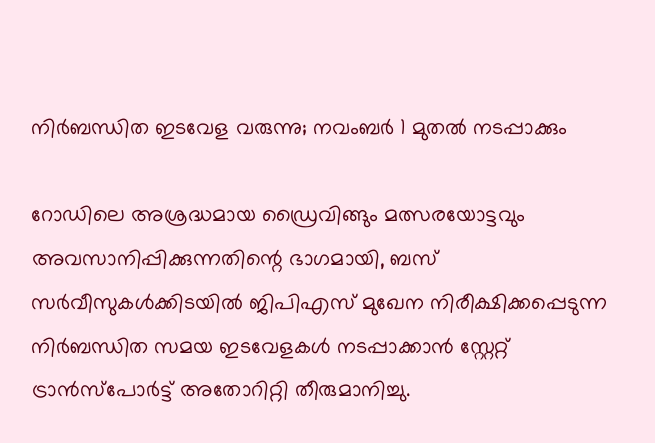നിര്‍ബന്ധിത ഇടവേള വരുന്നു; നവംബര്‍ 1 മുതല്‍ നടപ്പാക്കും

റോഡിലെ അശ്രദ്ധമായ ഡ്രൈവിങ്ങും മത്സരയോട്ടവും അവസാനിപ്പിക്കുന്നതിന്റെ ഭാഗമായി, ബസ് സര്‍വീസുകള്‍ക്കിടയില്‍ ജിപിഎസ് മുഖേന നിരീക്ഷിക്കപ്പെടുന്ന നിര്‍ബന്ധിത സമയ ഇടവേളകള്‍ നടപ്പാക്കാന്‍ സ്റ്റേറ്റ് ട്രാന്‍സ്‌പോര്‍ട്ട് അതോറിറ്റി തീരുമാനിച്ചു.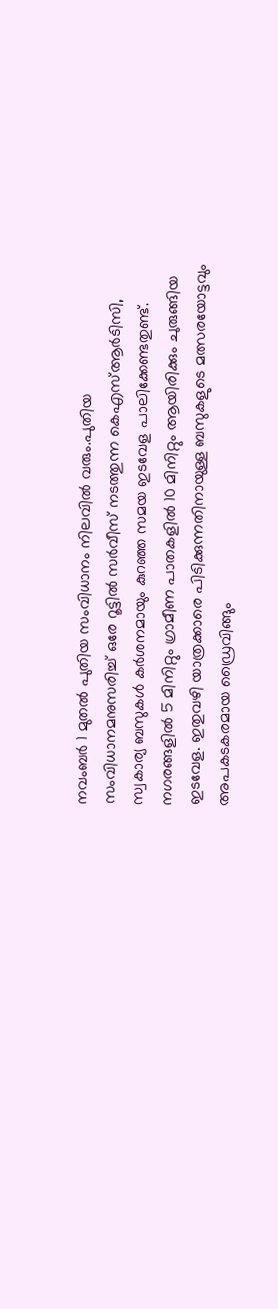നവംബര്‍ 1 മുതല്‍ പുതിയ സംവിധാനം നിലവില്‍ വരും.പുതിയ സംവിധാനമനുസരിച്ച് ഒരേ റൂട്ടില്‍ സര്‍വീസ് നടത്തുന്ന കെഎസ്ആര്‍ടിസി, സ്വകാര്യ ബസുകള്‍ കര്‍ശനമായും കുറഞ്ഞ സമയ ഇടവേള പാലിക്കേണ്ടതുണ്ട്. നഗരങ്ങളില്‍ 5 മിനിറ്റും ഗ്രാമീണ പാതകളില്‍ 10 മിനിറ്റും ആയിരിക്കും ചുരുങ്ങിയ ഇടവേള. ഇതുവഴി യാത്രക്കാരെ പിടിക്കുന്നതിനായുള്ള ബസുകളുടെ മത്സരയോട്ടവും അപകടകരമായ ഡ്രൈവിങ്ങും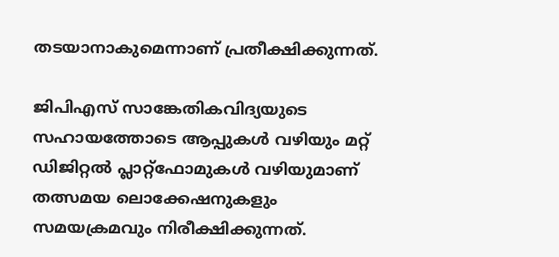തടയാനാകുമെന്നാണ് പ്രതീക്ഷിക്കുന്നത്.

ജിപിഎസ് സാങ്കേതികവിദ്യയുടെ സഹായത്തോടെ ആപ്പുകള്‍ വഴിയും മറ്റ് ഡിജിറ്റല്‍ പ്ലാറ്റ്ഫോമുകള്‍ വഴിയുമാണ് തത്സമയ ലൊക്കേഷനുകളും സമയക്രമവും നിരീക്ഷിക്കുന്നത്.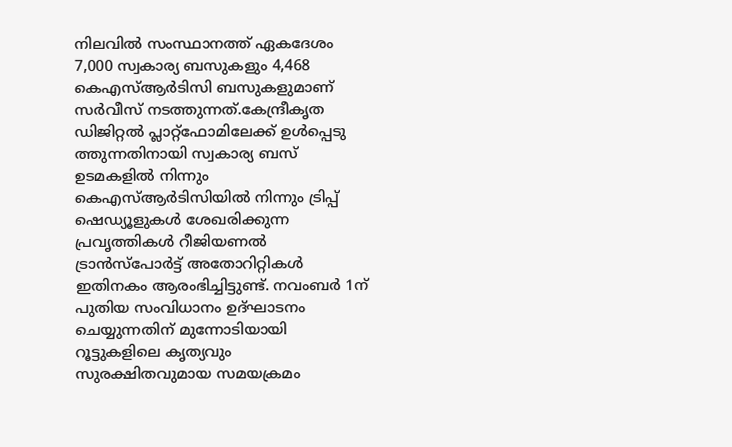നിലവില്‍ സംസ്ഥാനത്ത് ഏകദേശം 7,000 സ്വകാര്യ ബസുകളും 4,468 കെഎസ്ആര്‍ടിസി ബസുകളുമാണ് സര്‍വീസ് നടത്തുന്നത്.കേന്ദ്രീകൃത ഡിജിറ്റല്‍ പ്ലാറ്റ്ഫോമിലേക്ക് ഉള്‍പ്പെടു ത്തുന്നതിനായി സ്വകാര്യ ബസ് ഉടമകളില്‍ നിന്നും കെഎസ്ആര്‍ടിസിയില്‍ നിന്നും ട്രിപ്പ് ഷെഡ്യൂളുകള്‍ ശേഖരിക്കുന്ന പ്രവൃത്തികള്‍ റീജിയണല്‍ ട്രാന്‍സ്‌പോര്‍ട്ട് അതോറിറ്റികള്‍ ഇതിനകം ആരംഭിച്ചിട്ടുണ്ട്. നവംബര്‍ 1ന് പുതിയ സംവിധാനം ഉദ്ഘാടനം ചെയ്യുന്നതിന് മുന്നോടിയായി റൂട്ടുകളിലെ കൃത്യവും സുരക്ഷിതവുമായ സമയക്രമം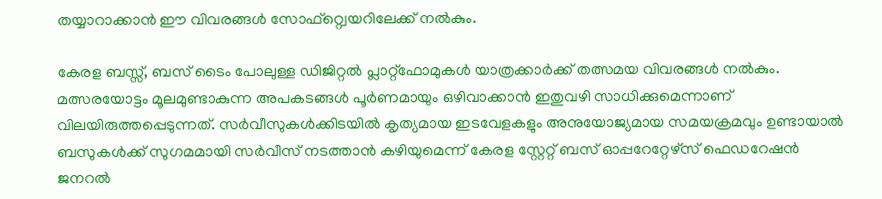തയ്യാറാക്കാന്‍ ഈ വിവരങ്ങള്‍ സോഫ്റ്റ്വെയറിലേക്ക് നല്‍കും.

കേരള ബസ്സ്, ബസ് ടൈം പോലുള്ള ഡിജിറ്റല്‍ പ്ലാറ്റ്ഫോമുകള്‍ യാത്രക്കാര്‍ക്ക് തത്സമയ വിവരങ്ങള്‍ നല്‍കും. മത്സരയോട്ടം മൂലമുണ്ടാകുന്ന അപകടങ്ങള്‍ പൂര്‍ണമായും ഒഴിവാക്കാന്‍ ഇതുവഴി സാധിക്കുമെന്നാണ് വിലയിരുത്തപ്പെടുന്നത്. സര്‍വീസുകള്‍ക്കിടയില്‍ കൃത്യമായ ഇടവേളകളും അനുയോജ്യമായ സമയക്രമവും ഉണ്ടായാല്‍ ബസുകള്‍ക്ക് സുഗമമായി സര്‍വീസ് നടത്താന്‍ കഴിയുമെന്ന് കേരള സ്റ്റേറ്റ് ബസ് ഓപ്പറേറ്റേഴ്‌സ് ഫെഡറേഷന്‍ ജനറല്‍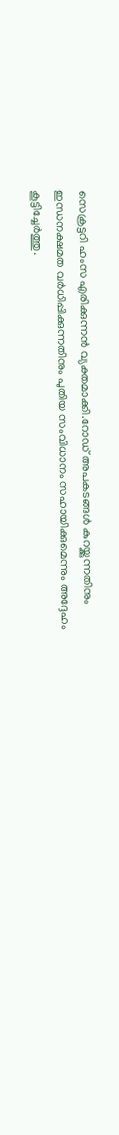സെക്രട്ടറി ഹംസ എരിക്കുന്നന്‍ വ്യക്തമാക്കി.റോഡ് അപകടങ്ങള്‍ കുറയ്ക്കുന്നതിനും ഇന്ധനക്ഷമത വര്‍ധിപ്പിക്കുന്നതിനും പുതിയ സംവിധാനം സഹായിക്കുമെന്നും അദ്ദേഹം കൂട്ടിച്ചേര്‍ത്തു.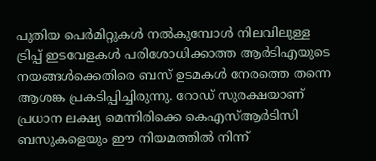പുതിയ പെര്‍മിറ്റുകള്‍ നല്‍കുമ്പോള്‍ നിലവിലുള്ള ട്രിപ്പ് ഇടവേളകള്‍ പരിശോധിക്കാത്ത ആര്‍ടിഎയുടെ നയങ്ങള്‍ക്കെതിരെ ബസ് ഉടമകള്‍ നേരത്തെ തന്നെ ആശങ്ക പ്രകടിപ്പിച്ചിരുന്നു. റോഡ് സുരക്ഷയാണ് പ്രധാന ലക്ഷ്യ മെന്നിരിക്കെ കെഎസ്ആര്‍ടിസി ബസുകളെയും ഈ നിയമത്തില്‍ നിന്ന്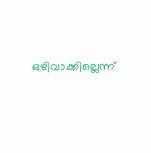ഒഴിവാക്കില്ലെന്ന്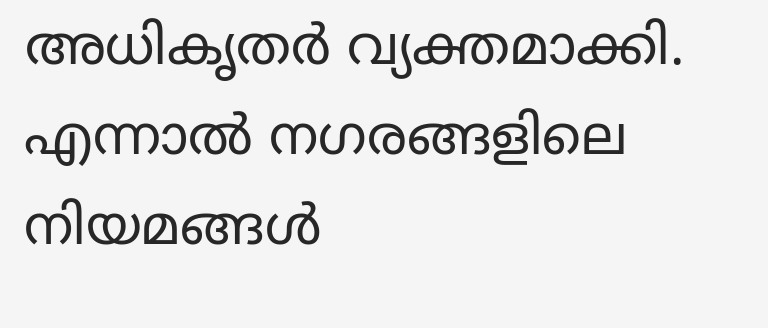അധികൃതര്‍ വ്യക്തമാക്കി. എന്നാല്‍ നഗരങ്ങളിലെ നിയമങ്ങള്‍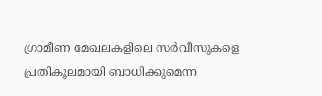ഗ്രാമീണ മേഖലകളിലെ സര്‍വീസുകളെ പ്രതികൂലമായി ബാധിക്കുമെന്ന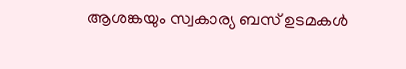ആശങ്കയും സ്വകാര്യ ബസ് ഉടമകള്‍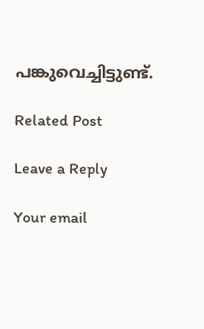പങ്കുവെച്ചിട്ടുണ്ട്.

Related Post

Leave a Reply

Your email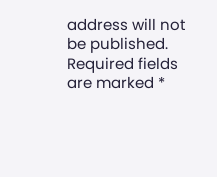address will not be published. Required fields are marked *